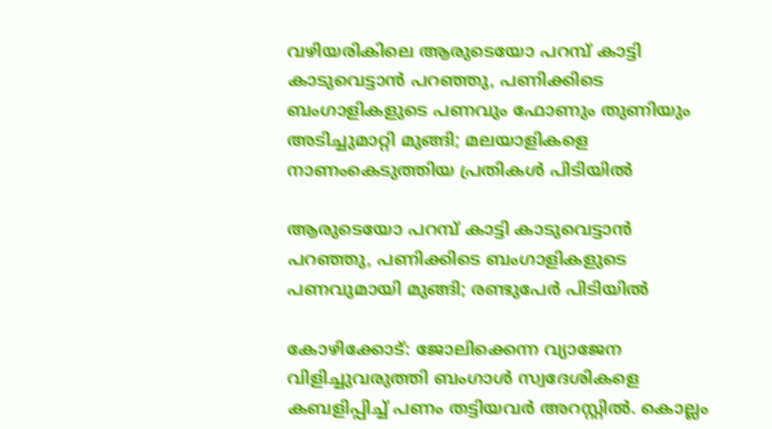വഴിയരികിലെ ആരുടെയോ പറമ്പ് കാട്ടി കാടുവെട്ടാൻ പറഞ്ഞു, പണിക്കിടെ ബംഗാളികളുടെ പണവും ഫോണും തുണിയും അടിച്ചുമാറ്റി മുങ്ങി; മലയാളികളെ നാണംകെടുത്തിയ പ്രതികള്‍ പിടിയില്‍

ആരുടെയോ പറമ്പ് കാട്ടി കാടുവെട്ടാൻ പറഞ്ഞു, പണിക്കിടെ ബംഗാളികളുടെ പണവുമായി മുങ്ങി; രണ്ടുപേർ പിടിയിൽ

കോഴിക്കോട്: ജോലിക്കെന്ന വ്യാജേന വിളിച്ചുവരുത്തി ബംഗാള്‍ സ്വദേശികളെ കബളിപ്പിച്ച് പണം തട്ടിയവർ അറസ്റ്റില്‍. കൊല്ലം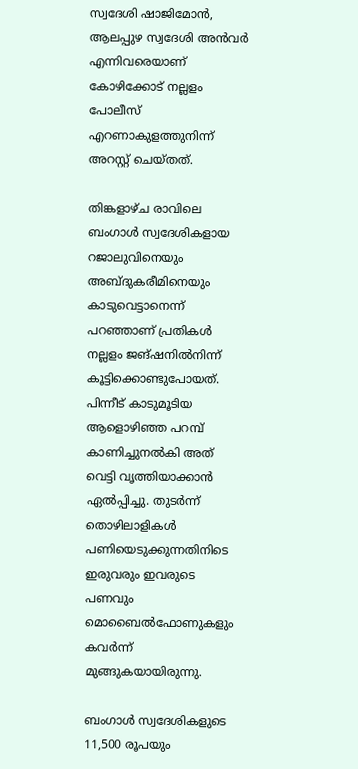സ്വദേശി ഷാജിമോന്‍, ആലപ്പുഴ സ്വദേശി അന്‍വര്‍ എന്നിവരെയാണ് കോഴിക്കോട് നല്ലളം പോലീസ് എറണാകുളത്തുനിന്ന് അറസ്റ്റ് ചെയ്തത്.

തിങ്കളാഴ്ച രാവിലെ ബംഗാള്‍ സ്വദേശികളായ റജാലുവിനെയും അബ്ദുകരീമിനെയും കാടുവെട്ടാനെന്ന് പറഞ്ഞാണ് പ്രതികള്‍ നല്ലളം ജങ്ഷനില്‍നിന്ന് കൂട്ടിക്കൊണ്ടുപോയത്. പിന്നീട് കാടുമൂടിയ ആളൊഴിഞ്ഞ പറമ്പ് കാണിച്ചുനല്‍കി അത് വെട്ടി വൃത്തിയാക്കാന്‍ ഏല്‍പ്പിച്ചു. തുടര്‍ന്ന് തൊഴിലാളികള്‍ പണിയെടുക്കുന്നതിനിടെ ഇരുവരും ഇവരുടെ പണവും മൊബൈല്‍ഫോണുകളും കവര്‍ന്ന് മുങ്ങുകയായിരുന്നു.

ബംഗാള്‍ സ്വദേശികളുടെ 11,500 രൂപയും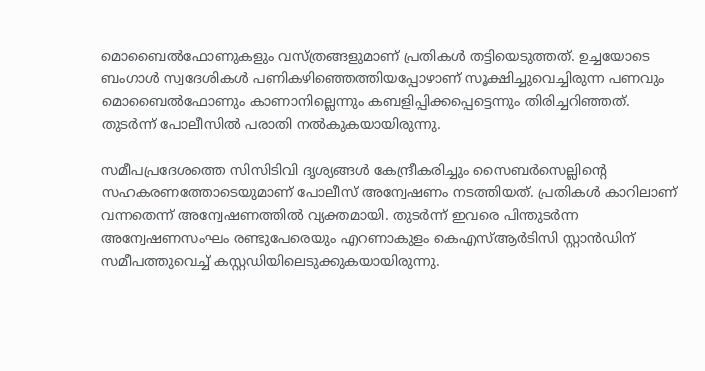മൊബൈല്‍ഫോണുകളും വസ്ത്രങ്ങളുമാണ് പ്രതികള്‍ തട്ടിയെടുത്തത്. ഉച്ചയോടെ ബംഗാള്‍ സ്വദേശികള്‍ പണികഴിഞ്ഞെത്തിയപ്പോഴാണ് സൂക്ഷിച്ചുവെച്ചിരുന്ന പണവും മൊബൈല്‍ഫോണും കാണാനില്ലെന്നും കബളിപ്പിക്കപ്പെട്ടെന്നും തിരിച്ചറിഞ്ഞത്. തുടര്‍ന്ന് പോലീസില്‍ പരാതി നല്‍കുകയായിരുന്നു.

സമീപപ്രദേശത്തെ സിസിടിവി ദൃശ്യങ്ങള്‍ കേന്ദ്രീകരിച്ചും സൈബര്‍സെല്ലിന്റെ സഹകരണത്തോടെയുമാണ് പോലീസ് അന്വേഷണം നടത്തിയത്. പ്രതികള്‍ കാറിലാണ് വന്നതെന്ന് അന്വേഷണത്തില്‍ വ്യക്തമായി. തുടര്‍ന്ന് ഇവരെ പിന്തുടര്‍ന്ന അന്വേഷണസംഘം രണ്ടുപേരെയും എറണാകുളം കെഎസ്ആര്‍ടിസി സ്റ്റാന്‍ഡിന് സമീപത്തുവെച്ച് കസ്റ്റഡിയിലെടുക്കുകയായിരുന്നു.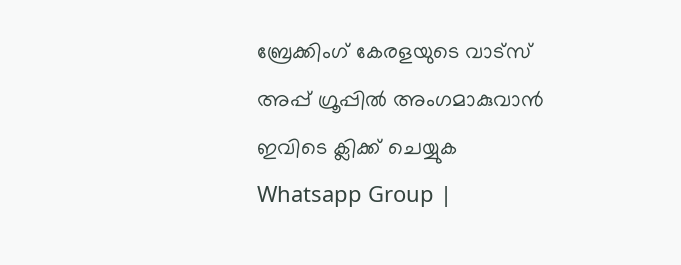ബ്രേക്കിംഗ് കേരളയുടെ വാട്സ് അപ്പ് ഗ്രൂപ്പിൽ അംഗമാകുവാൻ ഇവിടെ ക്ലിക്ക് ചെയ്യുക Whatsapp Group |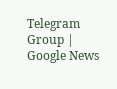Telegram Group | Google News